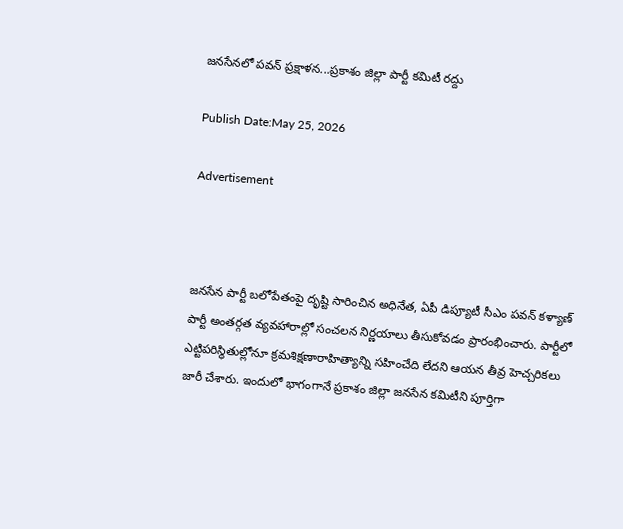జనసేనలో పవన్ ప్రక్షాళన...ప్రకాశం జిల్లా పార్టీ కమిటీ రద్దు

Publish Date:May 25, 2026

Advertisement



జనసేన పార్టీ బలోపేతంపై దృష్టి సారించిన అధినేత, ఏపీ డిప్యూటీ సీఎం పవన్ కళ్యాణ్ పార్టీ అంతర్గత వ్యవహారాల్లో సంచలన నిర్ణయాలు తీసుకోవడం ప్రారంభించారు. పార్టీలో ఎట్టిపరిస్థితుల్లోనూ క్రమశిక్షణారాహిత్యాన్ని సహించేది లేదని ఆయన తీవ్ర హెచ్చరికలు జారీ చేశారు. ఇందులో భాగంగానే ప్రకాశం జిల్లా జనసేన కమిటీని పూర్తిగా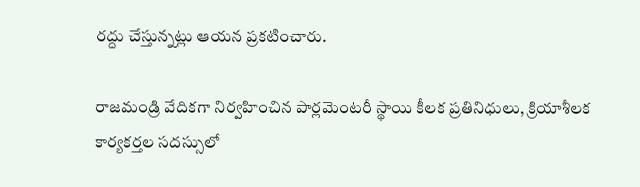రద్దు చేస్తున్నట్లు ఆయన ప్రకటించారు.

రాజమండ్రి వేదికగా నిర్వహించిన పార్లమెంటరీ స్థాయి కీలక ప్రతినిధులు, క్రియాశీలక కార్యకర్తల సదస్సులో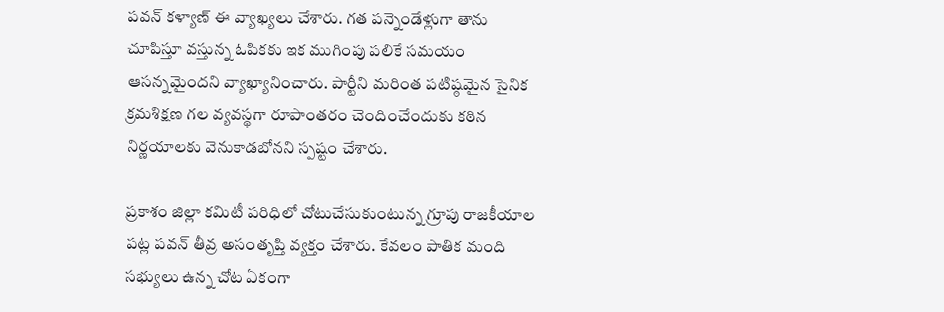పవన్ కళ్యాణ్ ఈ వ్యాఖ్యలు చేశారు. గత పన్నెండేళ్లుగా తాను చూపిస్తూ వస్తున్న ఓపికకు ఇక ముగింపు పలికే సమయం ఆసన్నమైందని వ్యాఖ్యానించారు. పార్టీని మరింత పటిష్ఠమైన సైనిక క్రమశిక్షణ గల వ్యవస్థగా రూపాంతరం చెందించేందుకు కఠిన నిర్ణయాలకు వెనుకాడబోనని స్పష్టం చేశారు.

ప్రకాశం జిల్లా కమిటీ పరిధిలో చోటుచేసుకుంటున్న గ్రూపు రాజకీయాల పట్ల పవన్ తీవ్ర అసంతృప్తి వ్యక్తం చేశారు. కేవలం పాతిక మంది సభ్యులు ఉన్న చోట ఏకంగా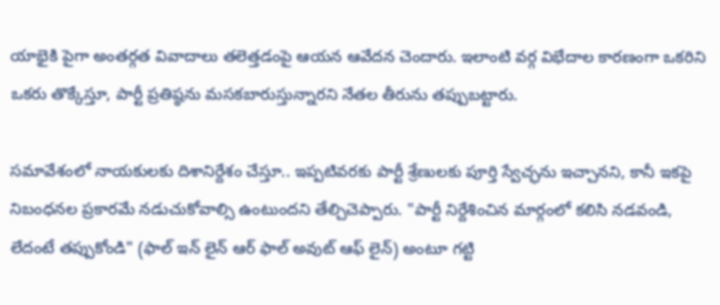యాభైకి పైగా అంతర్గత వివాదాలు తలెత్తడంపై ఆయన ఆవేదన చెందారు. ఇలాంటి వర్గ విభేదాల కారణంగా ఒకరిని ఒకరు తొక్కేస్తూ, పార్టీ ప్రతిష్ఠను మసకబారుస్తున్నారని నేతల తీరును తప్పుబట్టారు.

సమావేశంలో నాయకులకు దిశానిర్దేశం చేస్తూ.. ఇప్పటివరకు పార్టీ శ్రేణులకు పూర్తి స్వేచ్ఛను ఇచ్చానని, కానీ ఇకపై నిబంధనల ప్రకారమే నడుచుకోవాల్సి ఉంటుందని తేల్చిచెప్పారు. "పార్టీ నిర్దేశించిన మార్గంలో కలిసి నడవండి, లేదంటే తప్పుకోండి" (ఫాల్ ఇన్ లైన్ ఆర్ ఫాల్ అవుట్ ఆఫ్ లైన్) అంటూ గట్టి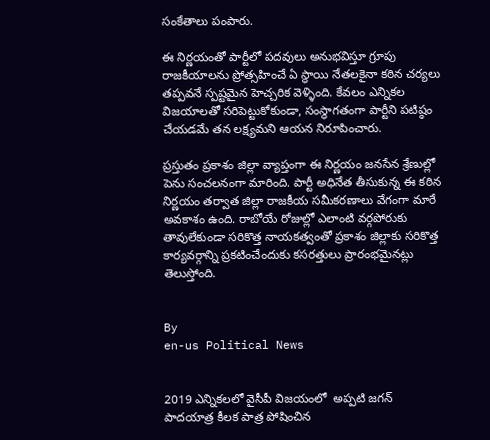సంకేతాలు పంపారు.

ఈ నిర్ణయంతో పార్టీలో పదవులు అనుభవిస్తూ గ్రూపు రాజకీయాలను ప్రోత్సహించే ఏ స్థాయి నేతలకైనా కఠిన చర్యలు తప్పవనే స్పష్టమైన హెచ్చరిక వెళ్ళింది. కేవలం ఎన్నికల విజయాలతో సరిపెట్టుకోకుండా, సంస్థాగతంగా పార్టీని పటిష్ఠం చేయడమే తన లక్ష్యమని ఆయన నిరూపించారు.

ప్రస్తుతం ప్రకాశం జిల్లా వ్యాప్తంగా ఈ నిర్ణయం జనసేన శ్రేణుల్లో పెను సంచలనంగా మారింది. పార్టీ అధినేత తీసుకున్న ఈ కఠిన నిర్ణయం తర్వాత జిల్లా రాజకీయ సమీకరణాలు వేగంగా మారే అవకాశం ఉంది. రాబోయే రోజుల్లో ఎలాంటి వర్గపోరుకు తావులేకుండా సరికొత్త నాయకత్వంతో ప్రకాశం జిల్లాకు సరికొత్త కార్యవర్గాన్ని ప్రకటించేందుకు కసరత్తులు ప్రారంభమైనట్లు తెలుస్తోంది.


By
en-us Political News


2019 ఎన్నికలలో వైసీపీ విజయంలో  అప్పటి జగన్ పాదయాత్ర కీలక పాత్ర పోషించిన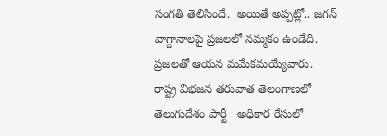సంగతి తెలిసిందే.  అయితే అప్పట్లో.. జగన్ వాగ్దానాలపై ప్రజలలో నమ్మకం ఉండేది. ప్రజలతో ఆయన మమేకమయ్యేవారు.
రాష్ట్ర విభజన తరువాత తెలంగాణలో తెలుగుదేశం పార్టీ   అధికార రేసులో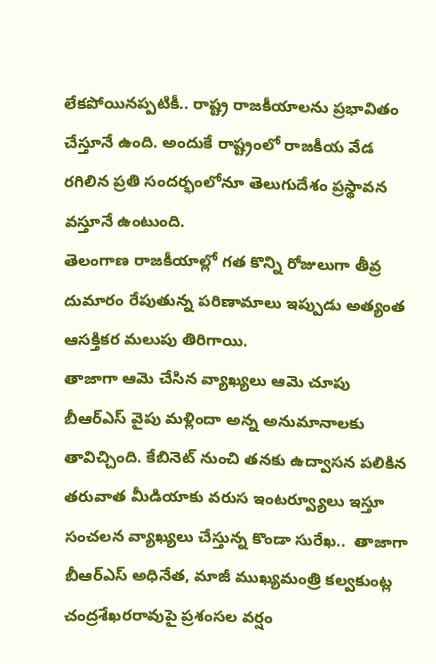లేకపోయినప్పటికీ.. రాష్ట్ర రాజకీయాలను ప్రభావితం చేస్తూనే ఉంది. అందుకే రాష్ట్రంలో రాజకీయ వేడ రగిలిన ప్రతి సందర్భంలోనూ తెలుగుదేశం ప్రస్థావన వస్తూనే ఉంటుంది.
తెలంగాణ రాజకీయాల్లో గత కొన్ని రోజులుగా తీవ్ర దుమారం రేపుతున్న పరిణామాలు ఇప్పుడు అత్యంత ఆసక్తికర మలుపు తిరిగాయి.
తాజాగా ఆమె చేసిన వ్యాఖ్యలు ఆమె చూపు బీఆర్ఎస్ వైపు మళ్లిందా అన్న అనుమానాలకు తావిచ్చింది. కేబినెట్ నుంచి తనకు ఉద్వాసన పలికిన తరువాత మీడియాకు వరుస ఇంటర్వ్యూలు ఇస్తూ సంచలన వ్యాఖ్యలు చేస్తున్న కొండా సురేఖ..  తాజాగా బీఆర్ఎస్ అధినేత, మాజీ ముఖ్యమంత్రి కల్వకుంట్ల చంద్రశేఖరరావుపై ప్రశంసల వర్షం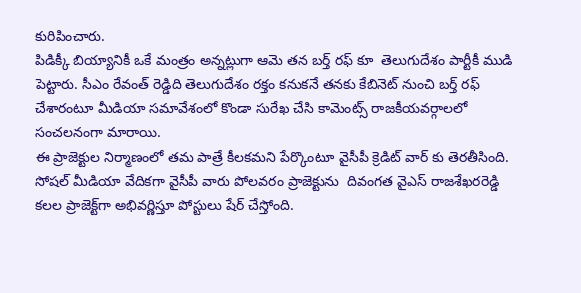కురిపించారు.
పిడిక్కీ బియ్యానికీ ఒకే మంత్రం అన్నట్లుగా ఆమె తన బర్త్ రఫ్ కూ  తెలుగుదేశం పార్టీకీ ముడి పెట్టారు. సీఎం రేవంత్ రెడ్డిది తెలుగుదేశం రక్తం కనుకనే తనకు కేబినెట్ నుంచి బర్త్ రఫ్ చేశారంటూ మీడియా సమావేశంలో కొండా సురేఖ చేసి కామెంట్స్ రాజకీయవర్గాలలో సంచలనంగా మారాయి.
ఈ ప్రాజెక్టుల నిర్మాణంలో తమ పాత్రే కీలకమని పేర్కొంటూ వైసీపీ క్రెడిట్ వార్ కు తెరతీసింది.  సోషల్ మీడియా వేదికగా వైసీపీ వారు పోలవరం ప్రాజెక్టును  దివంగత వైఎస్ రాజశేఖరరెడ్డి  కలల ప్రాజెక్ట్‌గా అభివర్ణిస్తూ పోస్టులు షేర్ చేస్తోంది.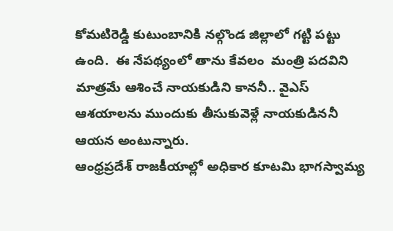కోమటిరెడ్డి కుటుంబానికి నల్గొండ జిల్లాలో గట్టి పట్టు ఉంది.  ఈ నేపథ్యంలో తాను కేవలం  మంత్రి పదవిని  మాత్రమే ఆశించే నాయకుడిని కాననీ.. వైఎస్ ఆశయాలను ముందుకు తీసుకువెళ్లే నాయకుడిననీ ఆయన అంటున్నారు.
ఆంధ్రప్రదేశ్ రాజకీయాల్లో అధికార కూటమి భాగస్వామ్య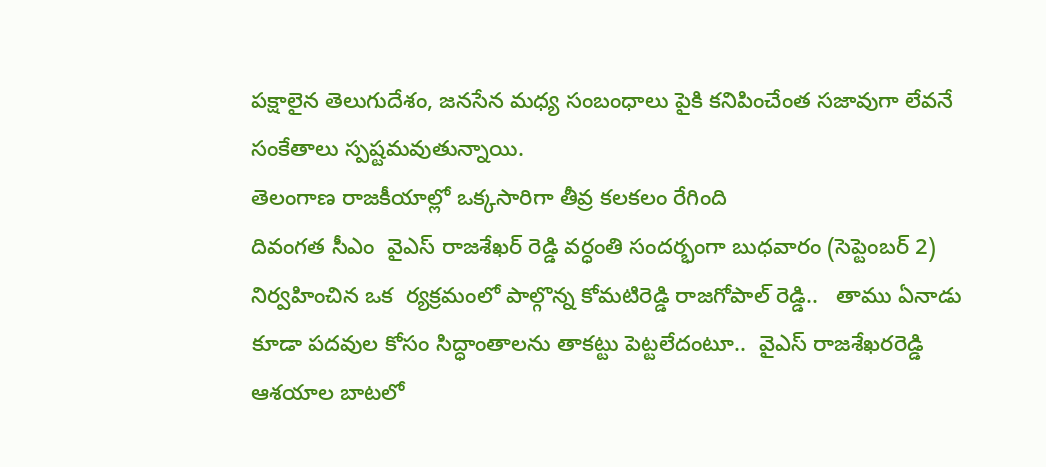పక్షాలైన తెలుగుదేశం, జనసేన మధ్య సంబంధాలు పైకి కనిపించేంత సజావుగా లేవనే సంకేతాలు స్పష్టమవుతున్నాయి.
తెలంగాణ రాజకీయాల్లో ఒక్కసారిగా తీవ్ర కలకలం రేగింది
దివంగత సీఎం  వైఎస్ రాజశేఖర్ రెడ్డి వర్ధంతి సందర్భంగా బుధవారం (సెప్టెంబర్ 2) నిర్వహించిన ఒక  ర్యక్రమంలో పాల్గొన్న కోమటిరెడ్డి రాజగోపాల్ రెడ్డి..   తాము ఏనాడు కూడా పదవుల కోసం సిద్ధాంతాలను తాకట్టు పెట్టలేదంటూ..  వైఎస్ రాజశేఖరరెడ్డి ఆశయాల బాటలో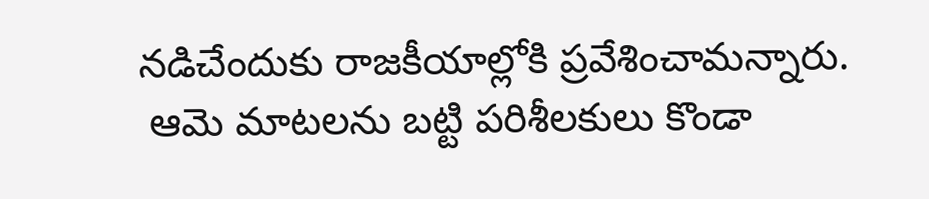నడిచేందుకు రాజకీయాల్లోకి ప్రవేశించామన్నారు.
 ఆమె మాటలను బట్టి పరిశీలకులు కొండా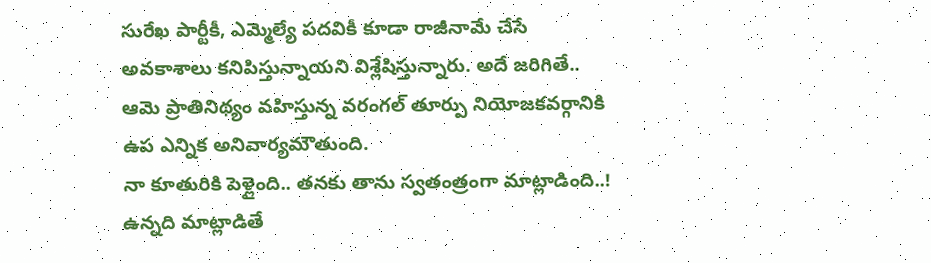సురేఖ పార్టీకీ, ఎమ్మెల్యే పదవికీ కూడా రాజీనామే చేసే అవకాశాలు కనిపిస్తున్నాయని విశ్లేషిస్తున్నారు. అదే జరిగితే.. ఆమె ప్రాతినిథ్యం వహిస్తున్న వరంగల్ తూర్పు నియోజకవర్గానికి ఉప ఎన్నిక అనివార్యమౌతుంది.
నా కూతురికి పెళ్లైంది.. తనకు తాను స్వతంత్రంగా మాట్లాడింది..!
ఉన్నది మాట్లాడితే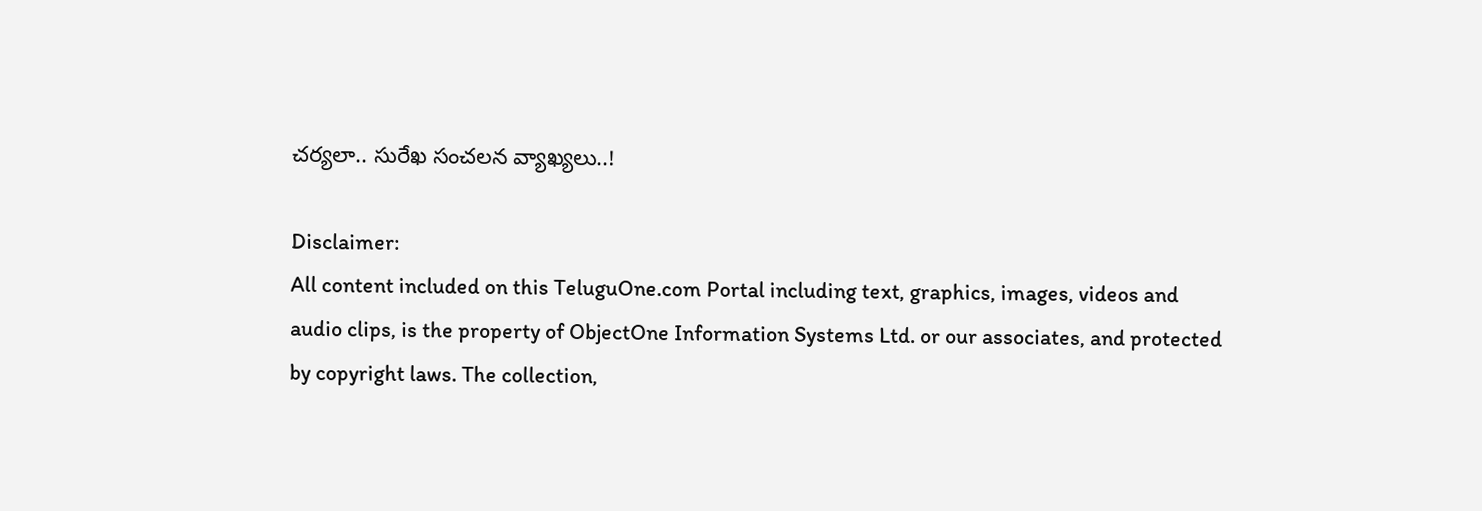చర్యలా.. సురేఖ సంచలన వ్యాఖ్యలు..!

Disclaimer:
All content included on this TeluguOne.com Portal including text, graphics, images, videos and audio clips, is the property of ObjectOne Information Systems Ltd. or our associates, and protected by copyright laws. The collection,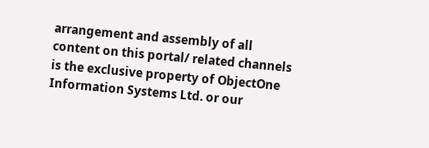arrangement and assembly of all content on this portal/ related channels is the exclusive property of ObjectOne Information Systems Ltd. or our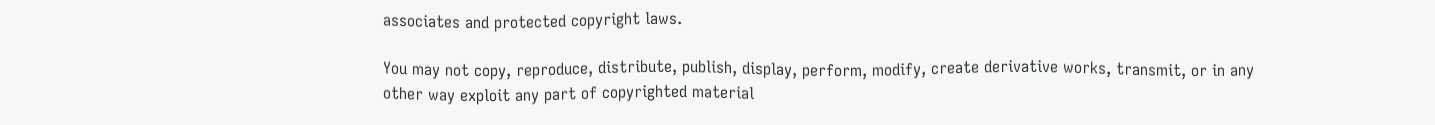associates and protected copyright laws.

You may not copy, reproduce, distribute, publish, display, perform, modify, create derivative works, transmit, or in any other way exploit any part of copyrighted material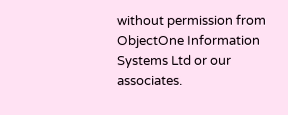without permission from ObjectOne Information Systems Ltd or our associates.